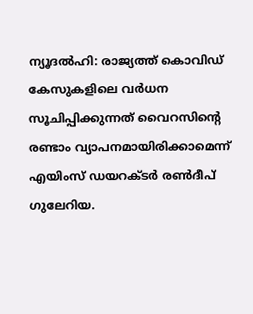ന്യൂദല്‍ഹി: രാജ്യത്ത് കൊവിഡ് കേസുകളിലെ വര്‍ധന സൂചിപ്പിക്കുന്നത് വൈറസിന്റെ രണ്ടാം വ്യാപനമായിരിക്കാമെന്ന് എയിംസ് ഡയറക്ടര്‍ രണ്‍ദീപ് ഗുലേറിയ.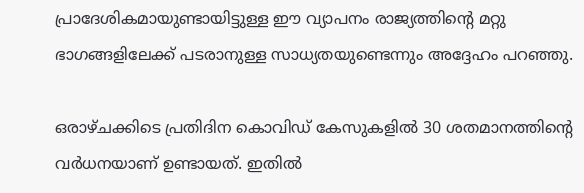പ്രാദേശികമായുണ്ടായിട്ടുള്ള ഈ വ്യാപനം രാജ്യത്തിന്റെ മറ്റു ഭാഗങ്ങളിലേക്ക് പടരാനുള്ള സാധ്യതയുണ്ടെന്നും അദ്ദേഹം പറഞ്ഞു.

ഒരാഴ്ചക്കിടെ പ്രതിദിന കൊവിഡ് കേസുകളില്‍ 30 ശതമാനത്തിന്റെ വര്‍ധനയാണ് ഉണ്ടായത്. ഇതില്‍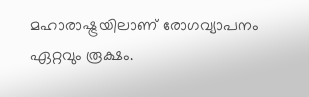മഹാരാഷ്ട്രയിലാണ് രോഗവ്യാപനം ഏറ്റവും രൂക്ഷം.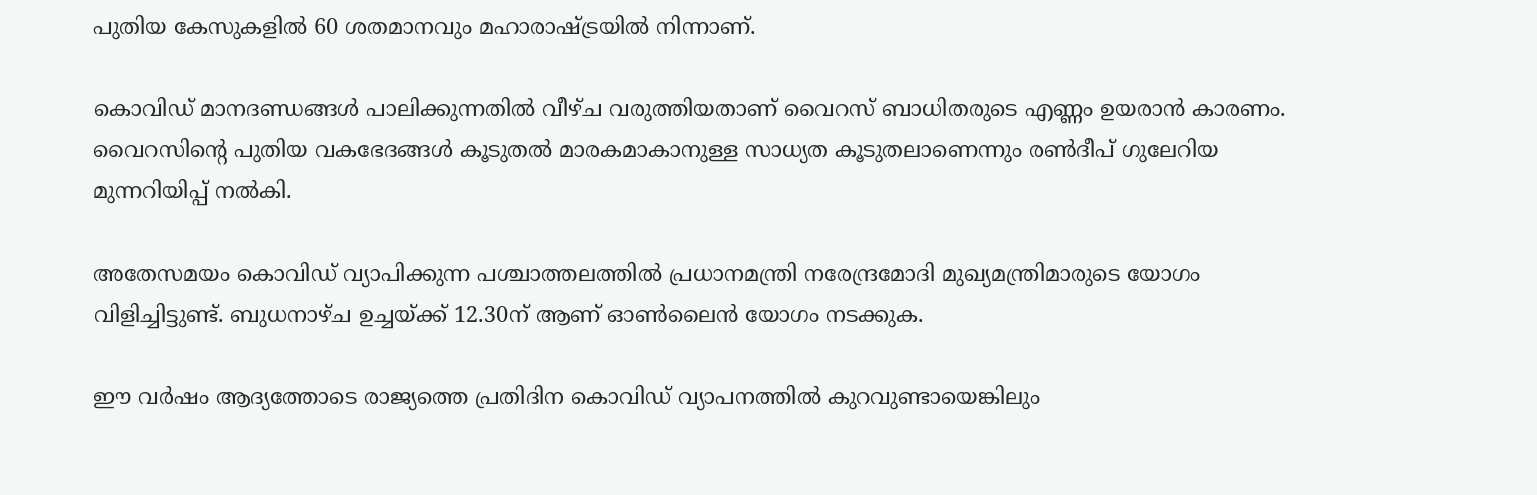പുതിയ കേസുകളില്‍ 60 ശതമാനവും മഹാരാഷ്ട്രയില്‍ നിന്നാണ്.

കൊവിഡ് മാനദണ്ഡങ്ങള്‍ പാലിക്കുന്നതില്‍ വീഴ്ച വരുത്തിയതാണ് വൈറസ് ബാധിതരുടെ എണ്ണം ഉയരാന്‍ കാരണം. വൈറസിന്റെ പുതിയ വകഭേദങ്ങള്‍ കൂടുതല്‍ മാരകമാകാനുള്ള സാധ്യത കൂടുതലാണെന്നും രണ്‍ദീപ് ഗുലേറിയ മുന്നറിയിപ്പ് നല്‍കി.

അതേസമയം കൊവിഡ് വ്യാപിക്കുന്ന പശ്ചാത്തലത്തില്‍ പ്രധാനമന്ത്രി നരേന്ദ്രമോദി മുഖ്യമന്ത്രിമാരുടെ യോഗം വിളിച്ചിട്ടുണ്ട്. ബുധനാഴ്ച ഉച്ചയ്ക്ക് 12.30ന് ആണ് ഓണ്‍ലൈന്‍ യോഗം നടക്കുക.

ഈ വര്‍ഷം ആദ്യത്തോടെ രാജ്യത്തെ പ്രതിദിന കൊവിഡ് വ്യാപനത്തില്‍ കുറവുണ്ടായെങ്കിലും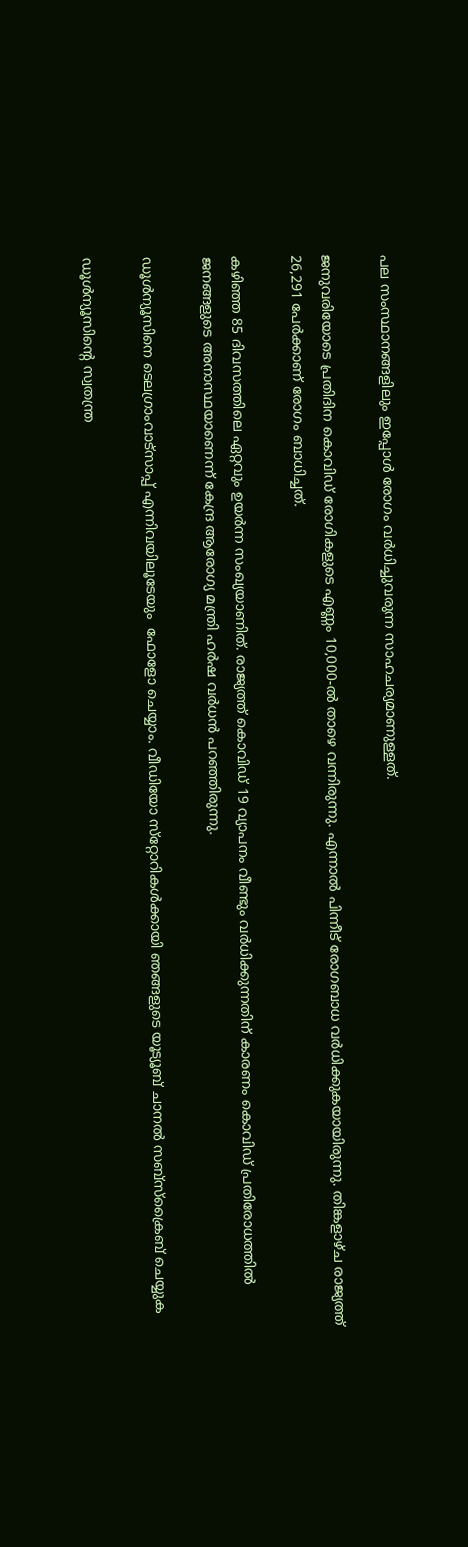പല സംസ്ഥാനങ്ങളിലും ഇപ്പോള്‍ രോഗം വര്‍ധിച്ചുവരുന്ന സാഹചര്യമാണുള്ളത്.

ജനുവരിയോടെ പ്രതിദിന കൊവിഡ് രോഗികളുടെ എണ്ണം 10,000-ല്‍ താഴെ വന്നിരുന്നു. എന്നാല്‍ പിന്നീട് രോഗബാധ വര്‍ധിക്കുകയായിരുന്നു. തിങ്കളാഴ്ച രാജ്യത്ത് 26,291 പേര്‍ക്കാണ് രോഗം ബാധിച്ചത്.

കഴിഞ്ഞ 85 ദിവസത്തിലെ ഏറ്റവും ഉയര്‍ന്ന സംഖ്യയാണിത്. രാജ്യത്ത് കൊവിഡ് 19 വ്യാപനം വീണ്ടും വര്‍ധിക്കുന്നതിന് കാരണം കൊവിഡ് പ്രതിരോധത്തില്‍ ജനങ്ങളുടെ അനാസ്ഥയാണെന്ന് കേന്ദ്ര ആരോഗ്യ മന്ത്രി ഹര്‍ഷ വര്‍ധന്‍ പറഞ്ഞിരുന്നു.

ഡൂള്‍ന്യൂസിനെ ടെലഗ്രാംവാട്‌സാപ്പ് എന്നിവയിലൂടേയും  ഫോളോ ചെയ്യാം. വീഡിയോ സ്‌റ്റോറികള്‍ക്കായി ഞങ്ങളുടെ യൂട്യൂബ് ചാനല്‍ സബ്‌സ്‌ക്രൈബ് ചെയ്യുക

ഡൂള്‍ന്യൂസിന്റെ സ്വതന്ത്ര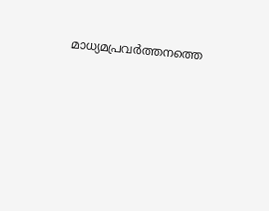മാധ്യമപ്രവര്‍ത്തനത്തെ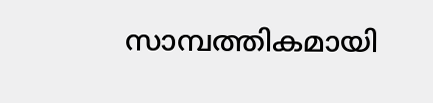സാമ്പത്തികമായി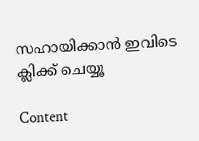സഹായിക്കാന്‍ ഇവിടെ ക്ലിക്ക് ചെയ്യൂ

Content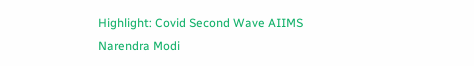Highlight: Covid Second Wave AIIMS Narendra Modi